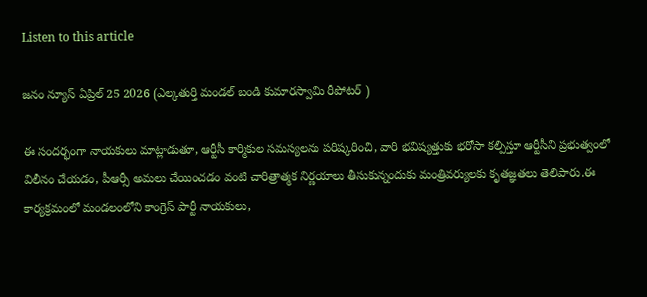Listen to this article

జనం న్యూస్ ఏప్రిల్ 25 2026 (ఎల్కతుర్తి మండల్ బండి కుమారస్వామి రీపోటర్ )

ఈ సందర్భంగా నాయకులు మాట్లాడుతూ, ఆర్టీసీ కార్మికుల సమస్యలను పరిష్కరించి, వారి భవిష్యత్తుకు భరోసా కల్పిస్తూ ఆర్టీసీని ప్రభుత్వంలో విలీనం చేయడం, పీఆర్సీ అమలు చేయించడం వంటి చారిత్రాత్మక నిర్ణయాలు తీసుకున్నందుకు మంత్రివర్యులకు కృతజ్ఞతలు తెలిపారు.ఈ కార్యక్రమంలో మండలంలోని కాంగ్రెస్ పార్టీ నాయకులు,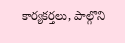కార్యకర్తలు, పాల్గొని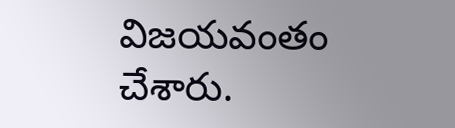విజయవంతం చేశారు.